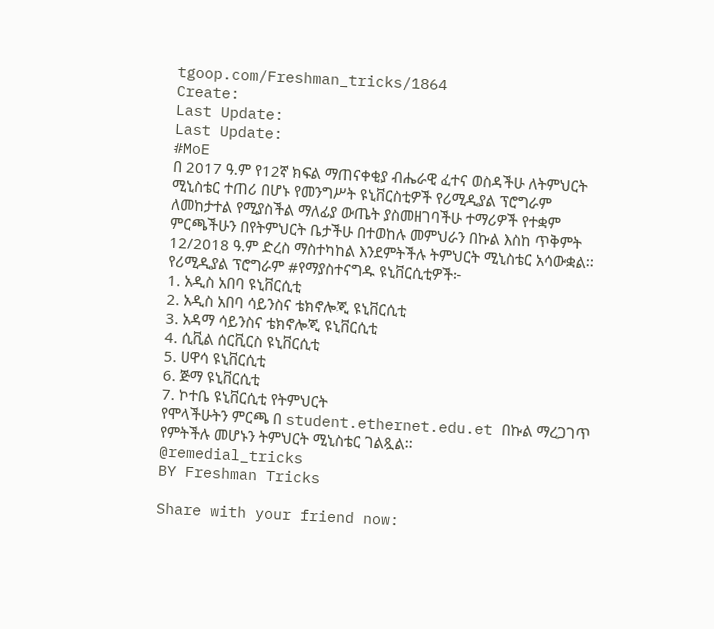tgoop.com/Freshman_tricks/1864
Create:
Last Update:
Last Update:
#MoE
በ 2017 ዓ.ም የ12ኛ ክፍል ማጠናቀቂያ ብሔራዊ ፈተና ወስዳችሁ ለትምህርት ሚኒስቴር ተጠሪ በሆኑ የመንግሥት ዩኒቨርስቲዎች የሪሚዲያል ፕሮግራም ለመከታተል የሚያስችል ማለፊያ ውጤት ያስመዘገባችሁ ተማሪዎች የተቋም ምርጫችሁን በየትምህርት ቤታችሁ በተወከሉ መምህራን በኩል እስከ ጥቅምት 12/2018 ዓ.ም ድረስ ማስተካከል እንደምትችሉ ትምህርት ሚኒስቴር አሳውቋል፡፡
የሪሚዲያል ፕሮግራም #የማያስተናግዱ ዩኒቨርሲቲዎች፦
1. አዲስ አበባ ዩኒቨርሲቲ
2. አዲስ አበባ ሳይንስና ቴክኖሎጂ ዩኒቨርሲቲ
3. አዳማ ሳይንስና ቴክኖሎጂ ዩኒቨርሲቲ
4. ሲቪል ሰርቪርስ ዩኒቨርሲቲ
5. ሀዋሳ ዩኒቨርሲቲ
6. ጅማ ዩኒቨርሲቲ
7. ኮተቤ ዩኒቨርሲቲ የትምህርት
የሞላችሁትን ምርጫ በ student.ethernet.edu.et በኩል ማረጋገጥ የምትችሉ መሆኑን ትምህርት ሚኒስቴር ገልጿል፡፡
@remedial_tricks
BY Freshman Tricks

Share with your friend now: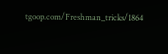tgoop.com/Freshman_tricks/1864